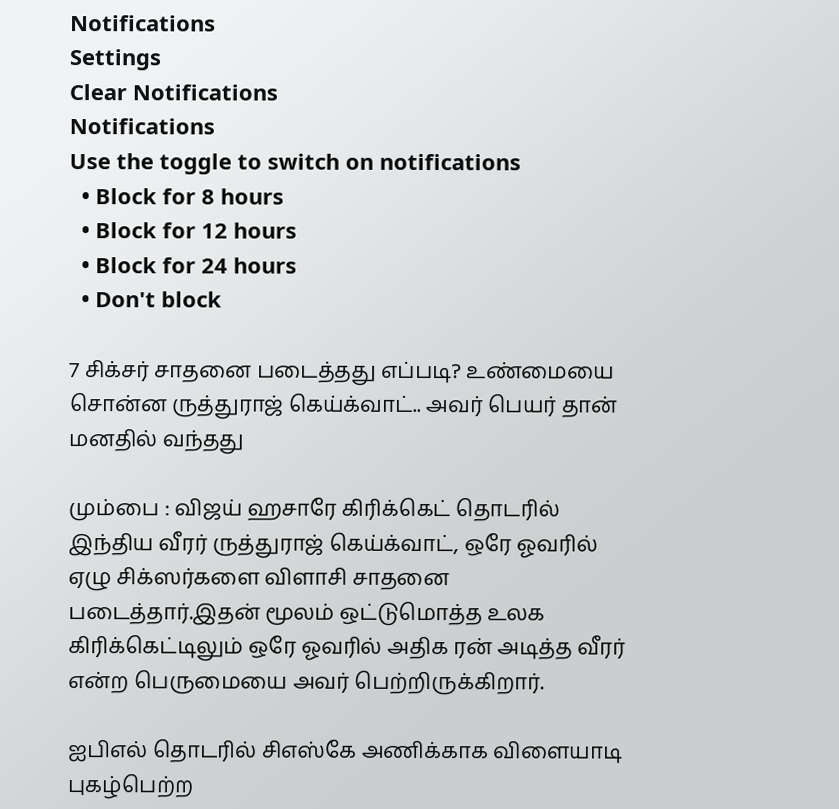Notifications
Settings
Clear Notifications
Notifications
Use the toggle to switch on notifications
  • Block for 8 hours
  • Block for 12 hours
  • Block for 24 hours
  • Don't block

7 சிக்சர் சாதனை படைத்தது எப்படி? உண்மையை சொன்ன ருத்துராஜ் கெய்க்வாட்.. அவர் பெயர் தான் மனதில் வந்தது

மும்பை : விஜய் ஹசாரே கிரிக்கெட் தொடரில் இந்திய வீரர் ருத்துராஜ் கெய்க்வாட், ஒரே ஓவரில் ஏழு சிக்ஸர்களை விளாசி சாதனை படைத்தார்.இதன் மூலம் ஒட்டுமொத்த உலக கிரிக்கெட்டிலும் ஒரே ஓவரில் அதிக ரன் அடித்த வீரர் என்ற பெருமையை அவர் பெற்றிருக்கிறார்.

ஐபிஎல் தொடரில் சிஎஸ்கே அணிக்காக விளையாடி புகழ்பெற்ற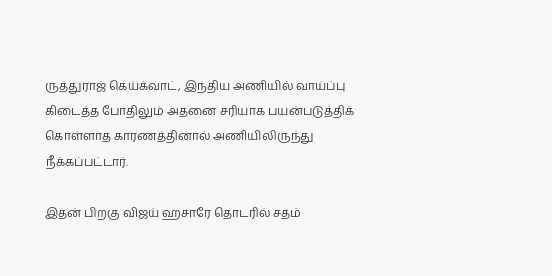ருத்துராஜ் கெய்க்வாட், இந்திய அணியில் வாய்ப்பு கிடைத்த போதிலும் அதனை சரியாக பயன்படுத்திக் கொள்ளாத காரணத்தினால் அணியிலிருந்து நீக்கப்பட்டார்.

இதன் பிறகு விஜய் ஹசாரே தொடரில் சதம்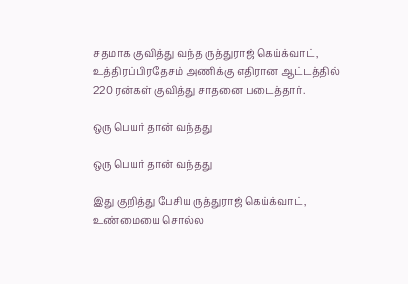சதமாக குவித்து வந்த ருத்துராஜ் கெய்க்வாட், உத்திரப்பிரதேசம் அணிக்கு எதிரான ஆட்டத்தில் 220 ரன்கள் குவித்து சாதனை படைத்தார்.

ஒரு பெயர் தான் வந்தது

ஒரு பெயர் தான் வந்தது

இது குறித்து பேசிய ருத்துராஜ் கெய்க்வாட், உண்மையை சொல்ல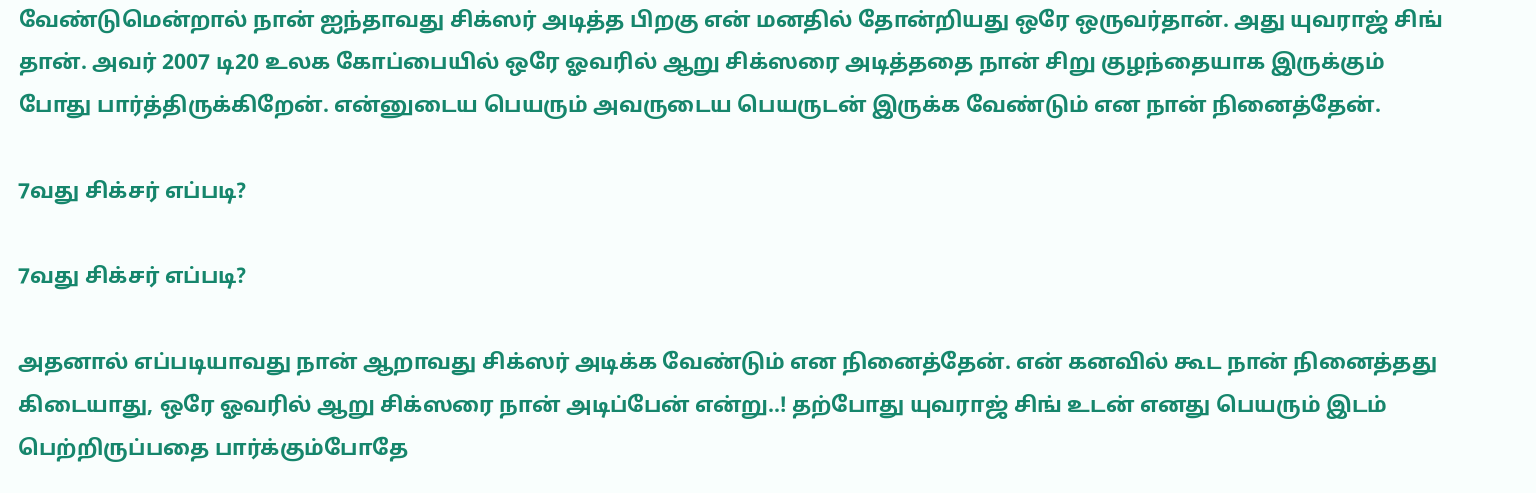வேண்டுமென்றால் நான் ஐந்தாவது சிக்ஸர் அடித்த பிறகு என் மனதில் தோன்றியது ஒரே ஒருவர்தான். அது யுவராஜ் சிங் தான். அவர் 2007 டி20 உலக கோப்பையில் ஒரே ஓவரில் ஆறு சிக்ஸரை அடித்ததை நான் சிறு குழந்தையாக இருக்கும் போது பார்த்திருக்கிறேன். என்னுடைய பெயரும் அவருடைய பெயருடன் இருக்க வேண்டும் என நான் நினைத்தேன்.

7வது சிக்சர் எப்படி?

7வது சிக்சர் எப்படி?

அதனால் எப்படியாவது நான் ஆறாவது சிக்ஸர் அடிக்க வேண்டும் என நினைத்தேன். என் கனவில் கூட நான் நினைத்தது கிடையாது, ஒரே ஓவரில் ஆறு சிக்ஸரை நான் அடிப்பேன் என்று..! தற்போது யுவராஜ் சிங் உடன் எனது பெயரும் இடம் பெற்றிருப்பதை பார்க்கும்போதே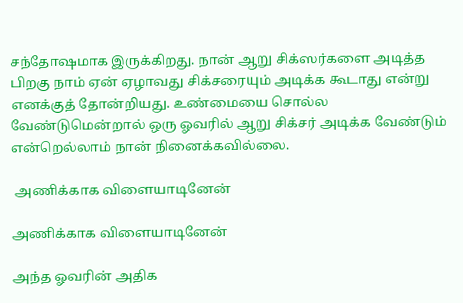சந்தோஷமாக இருக்கிறது. நான் ஆறு சிக்ஸர்களை அடித்த பிறகு நாம் ஏன் ஏழாவது சிக்சரையும் அடிக்க கூடாது என்று எனக்குத் தோன்றியது. உண்மையை சொல்ல வேண்டுமென்றால் ஒரு ஓவரில் ஆறு சிக்சர் அடிக்க வேண்டும் என்றெல்லாம் நான் நினைக்கவில்லை.

 அணிக்காக விளையாடினேன்

அணிக்காக விளையாடினேன்

அந்த ஓவரின் அதிக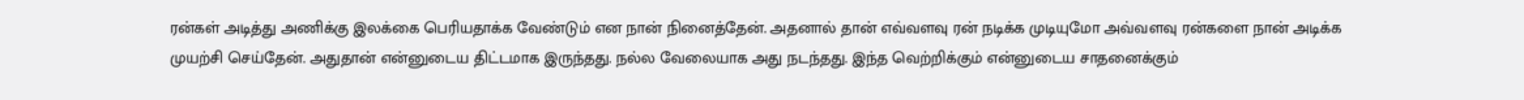ரன்கள் அடித்து அணிக்கு இலக்கை பெரியதாக்க வேண்டும் என நான் நினைத்தேன். அதனால் தான் எவ்வளவு ரன் நடிக்க முடியுமோ அவ்வளவு ரன்களை நான் அடிக்க முயற்சி செய்தேன். அதுதான் என்னுடைய திட்டமாக இருந்தது. நல்ல வேலையாக அது நடந்தது. இந்த வெற்றிக்கும் என்னுடைய சாதனைக்கும்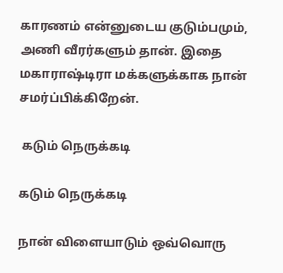காரணம் என்னுடைய குடும்பமும், அணி வீரர்களும் தான். இதை மகாராஷ்டிரா மக்களுக்காக நான் சமர்ப்பிக்கிறேன்.

 கடும் நெருக்கடி

கடும் நெருக்கடி

நான் விளையாடும் ஒவ்வொரு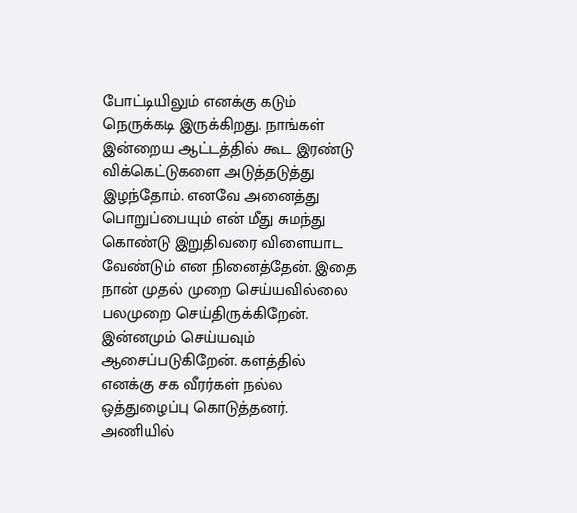போட்டியிலும் எனக்கு கடும் நெருக்கடி இருக்கிறது. நாங்கள் இன்றைய ஆட்டத்தில் கூட இரண்டு விக்கெட்டுகளை அடுத்தடுத்து இழந்தோம். எனவே அனைத்து பொறுப்பையும் என் மீது சுமந்து கொண்டு இறுதிவரை விளையாட வேண்டும் என நினைத்தேன். இதை நான் முதல் முறை செய்யவில்லை பலமுறை செய்திருக்கிறேன். இன்னமும் செய்யவும் ஆசைப்படுகிறேன். களத்தில் எனக்கு சக வீரர்கள் நல்ல ஒத்துழைப்பு கொடுத்தனர். அணியில்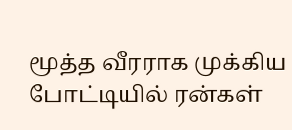மூத்த வீரராக முக்கிய போட்டியில் ரன்கள்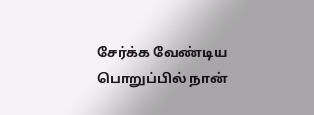சேர்க்க வேண்டிய பொறுப்பில் நான்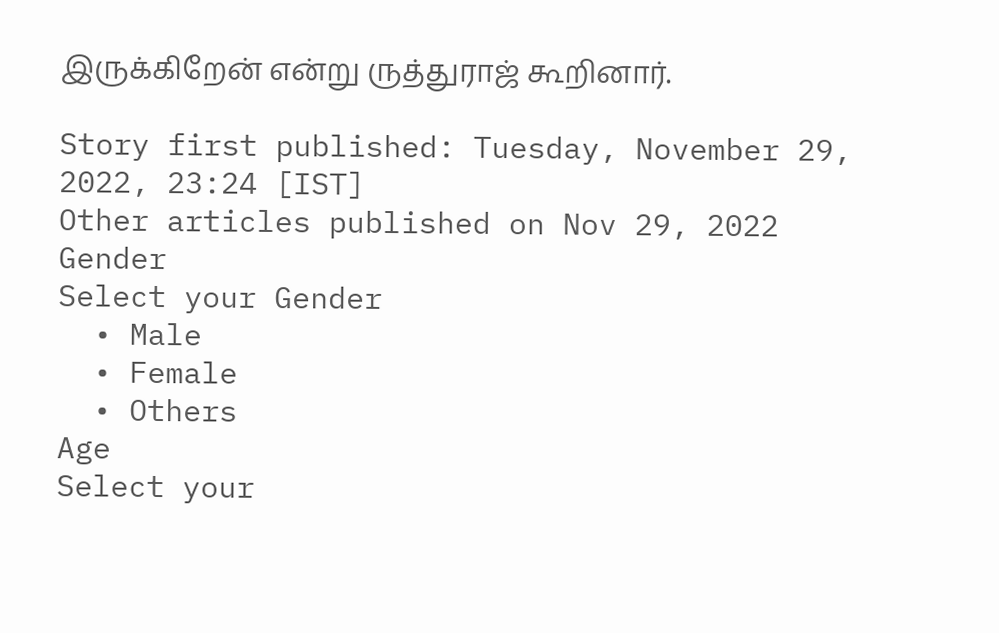இருக்கிறேன் என்று ருத்துராஜ் கூறினார்.

Story first published: Tuesday, November 29, 2022, 23:24 [IST]
Other articles published on Nov 29, 2022
Gender
Select your Gender
  • Male
  • Female
  • Others
Age
Select your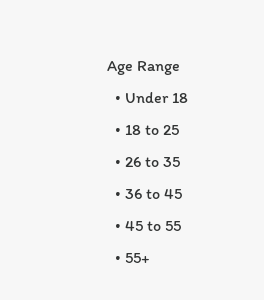Age Range
  • Under 18
  • 18 to 25
  • 26 to 35
  • 36 to 45
  • 45 to 55
  • 55+